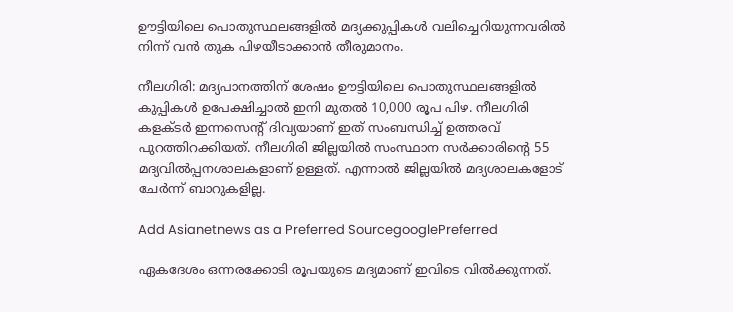ഊട്ടിയിലെ പൊതുസ്ഥലങ്ങളില്‍ മദ്യക്കുപ്പികള്‍ വലിച്ചെറിയുന്നവരില്‍ നിന്ന് വന്‍ തുക പിഴയീടാക്കാന്‍ തീരുമാനം.

നീലഗിരി: മദ്യപാനത്തിന് ശേഷം ഊട്ടിയിലെ പൊതുസ്ഥലങ്ങളില്‍ കുപ്പികള്‍ ഉപേക്ഷിച്ചാല്‍ ഇനി മുതല്‍ 10,000 രൂപ പിഴ. നീലഗിരി കളക്ടര്‍ ഇന്നസെന്‍റ് ദിവ്യയാണ് ഇത് സംബന്ധിച്ച് ഉത്തരവ് പുറത്തിറക്കിയത്. നീലഗിരി ജില്ലയില്‍ സംസ്ഥാന സര്‍ക്കാരിന്‍റെ 55 മദ്യവില്‍പ്പനശാലകളാണ് ഉള്ളത്. എന്നാല്‍ ജില്ലയില്‍ മദ്യശാലകളോട് ചേര്‍ന്ന് ബാറുകളില്ല.

Add Asianetnews as a Preferred SourcegooglePreferred

ഏകദേശം ഒന്നരക്കോടി രൂപയുടെ മദ്യമാണ് ഇവിടെ വില്‍ക്കുന്നത്.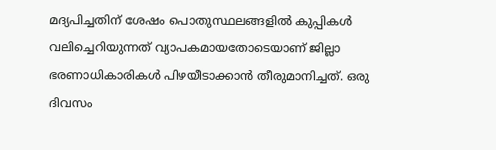മദ്യപിച്ചതിന് ശേഷം പൊതുസ്ഥലങ്ങളില്‍ കുപ്പികള്‍ വലിച്ചെറിയുന്നത് വ്യാപകമായതോടെയാണ് ജില്ലാ ഭരണാധികാരികള്‍ പിഴയീടാക്കാന്‍ തീരുമാനിച്ചത്. ഒരു ദിവസം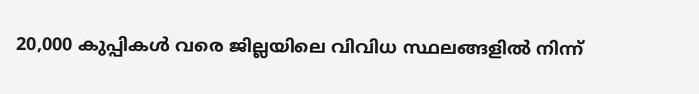20,000 കുപ്പികള്‍ വരെ ജില്ലയിലെ വിവിധ സ്ഥലങ്ങളില്‍ നിന്ന്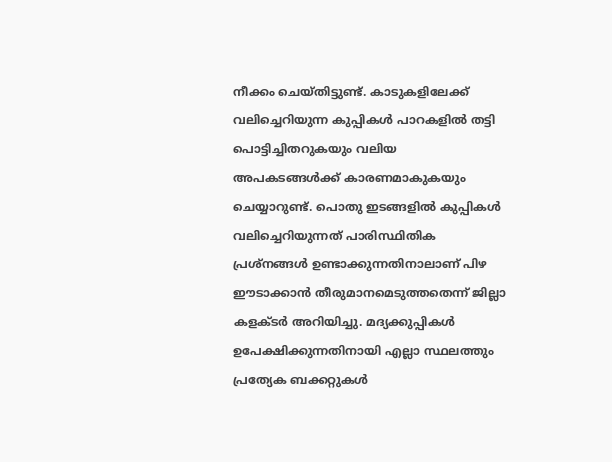നീക്കം ചെയ്തിട്ടുണ്ട്. കാടുകളിലേക്ക് വലിച്ചെറിയുന്ന കുപ്പികള്‍ പാറകളില്‍ തട്ടി പൊട്ടിച്ചിതറുകയും വലിയ അപകടങ്ങള്‍ക്ക് കാരണമാകുകയും ചെയ്യാറുണ്ട്. പൊതു ഇടങ്ങളില്‍ കുപ്പികള്‍ വലിച്ചെറിയുന്നത് പാരിസ്ഥിതിക പ്രശ്നങ്ങള്‍ ഉണ്ടാക്കുന്നതിനാലാണ് പിഴ ഈടാക്കാന്‍ തീരുമാനമെടുത്തതെന്ന് ജില്ലാ കളക്ടര്‍ അറിയിച്ചു. മദ്യക്കുപ്പികള്‍ ഉപേക്ഷിക്കുന്നതിനായി എല്ലാ സ്ഥലത്തും പ്രത്യേക ബക്കറ്റുകള്‍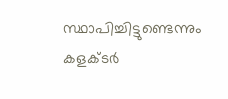സ്ഥാപിച്ചിട്ടുണ്ടെന്നും കളക്ടര്‍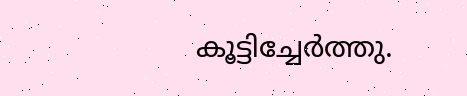കൂട്ടിച്ചേര്‍ത്തു.